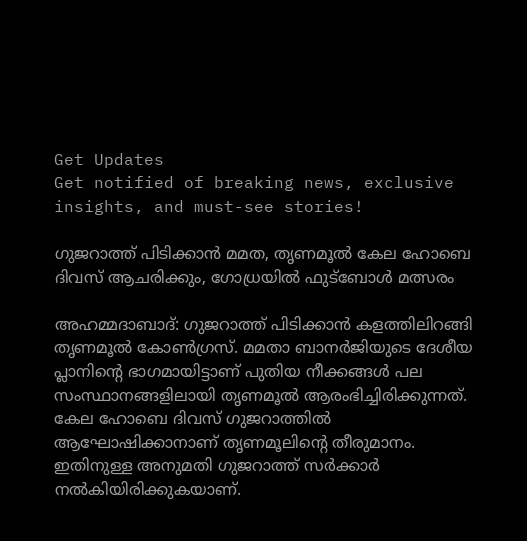Get Updates
Get notified of breaking news, exclusive insights, and must-see stories!

ഗുജറാത്ത് പിടിക്കാന്‍ മമത, തൃണമൂല്‍ കേല ഹോബെ ദിവസ് ആചരിക്കും, ഗോധ്രയില്‍ ഫുട്‌ബോള്‍ മത്സരം

അഹമ്മദാബാദ്: ഗുജറാത്ത് പിടിക്കാന്‍ കളത്തിലിറങ്ങി തൃണമൂല്‍ കോണ്‍ഗ്രസ്. മമതാ ബാനര്‍ജിയുടെ ദേശീയ പ്ലാനിന്റെ ഭാഗമായിട്ടാണ് പുതിയ നീക്കങ്ങള്‍ പല സംസ്ഥാനങ്ങളിലായി തൃണമൂല്‍ ആരംഭിച്ചിരിക്കുന്നത്. കേല ഹോബെ ദിവസ് ഗുജറാത്തില്‍ ആഘോഷിക്കാനാണ് തൃണമൂലിന്റെ തീരുമാനം. ഇതിനുള്ള അനുമതി ഗുജറാത്ത് സര്‍ക്കാര്‍ നല്‍കിയിരിക്കുകയാണ്.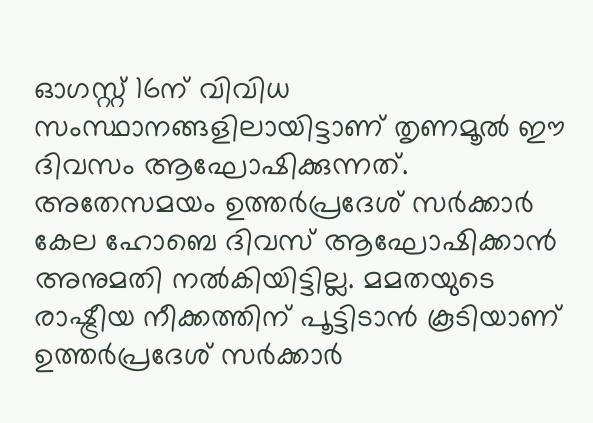ഓഗസ്റ്റ് 16ന് വിവിധ സംസ്ഥാനങ്ങളിലായിട്ടാണ് തൃണമൂല്‍ ഈ ദിവസം ആഘോഷിക്കുന്നത്. അതേസമയം ഉത്തര്‍പ്രദേശ് സര്‍ക്കാര്‍ കേല ഹോബെ ദിവസ് ആഘോഷിക്കാന്‍ അനുമതി നല്‍കിയിട്ടില്ല. മമതയുടെ രാഷ്ട്രീയ നീക്കത്തിന് പൂട്ടിടാന്‍ കൂടിയാണ് ഉത്തര്‍പ്രദേശ് സര്‍ക്കാര്‍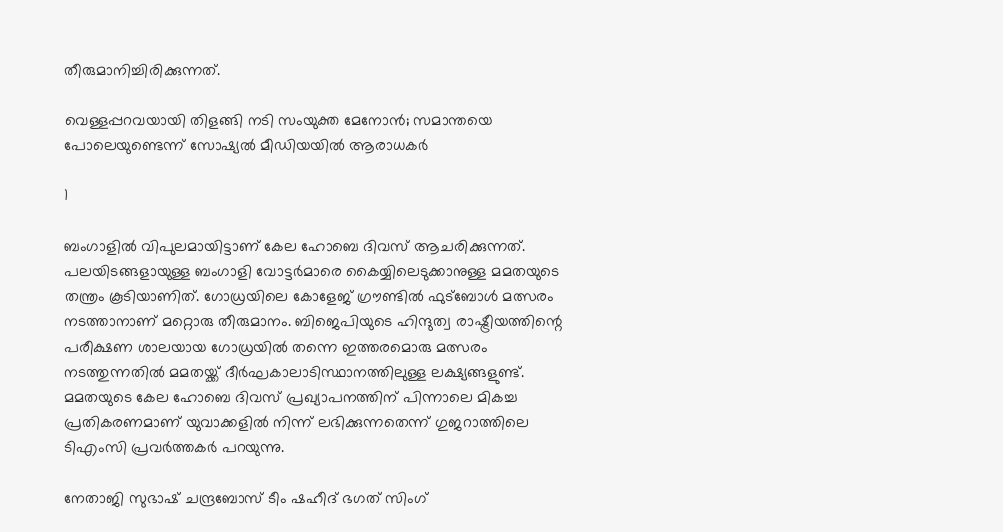തീരുമാനിച്ചിരിക്കുന്നത്.

വെള്ളപ്പറവയായി തിളങ്ങി നടി സംയുക്ത മേനോന്‍; സമാന്തയെ പോലെയുണ്ടെന്ന് സോഷ്യല്‍ മീഡിയയില്‍ ആരാധകര്‍

1

ബംഗാളില്‍ വിപുലമായിട്ടാണ് കേല ഹോബെ ദിവസ് ആചരിക്കുന്നത്. പലയിടങ്ങളായുള്ള ബംഗാളി വോട്ടര്‍മാരെ കൈയ്യിലെടുക്കാനുള്ള മമതയുടെ തന്ത്രം കൂടിയാണിത്. ഗോധ്രയിലെ കോളേജ് ഗ്രൗണ്ടില്‍ ഫുട്‌ബോള്‍ മത്സരം നടത്താനാണ് മറ്റൊരു തീരുമാനം. ബിജെപിയുടെ ഹിന്ദുത്വ രാഷ്ട്രീയത്തിന്റെ പരീക്ഷണ ശാലയായ ഗോധ്രയില്‍ തന്നെ ഇത്തരമൊരു മത്സരം നടത്തുന്നതില്‍ മമതയ്ക്ക് ദീര്‍ഘകാലാടിസ്ഥാനത്തിലുള്ള ലക്ഷ്യങ്ങളുണ്ട്. മമതയുടെ കേല ഹോബെ ദിവസ് പ്രഖ്യാപനത്തിന് പിന്നാലെ മികച്ച പ്രതികരണമാണ് യുവാക്കളില്‍ നിന്ന് ലഭിക്കുന്നതെന്ന് ഗുജറാത്തിലെ ടിഎംസി പ്രവര്‍ത്തകര്‍ പറയുന്നു.

നേതാജി സുഭാഷ് ചന്ദ്രബോസ് ടീം ഷഹീദ് ഭഗത് സിംഗ്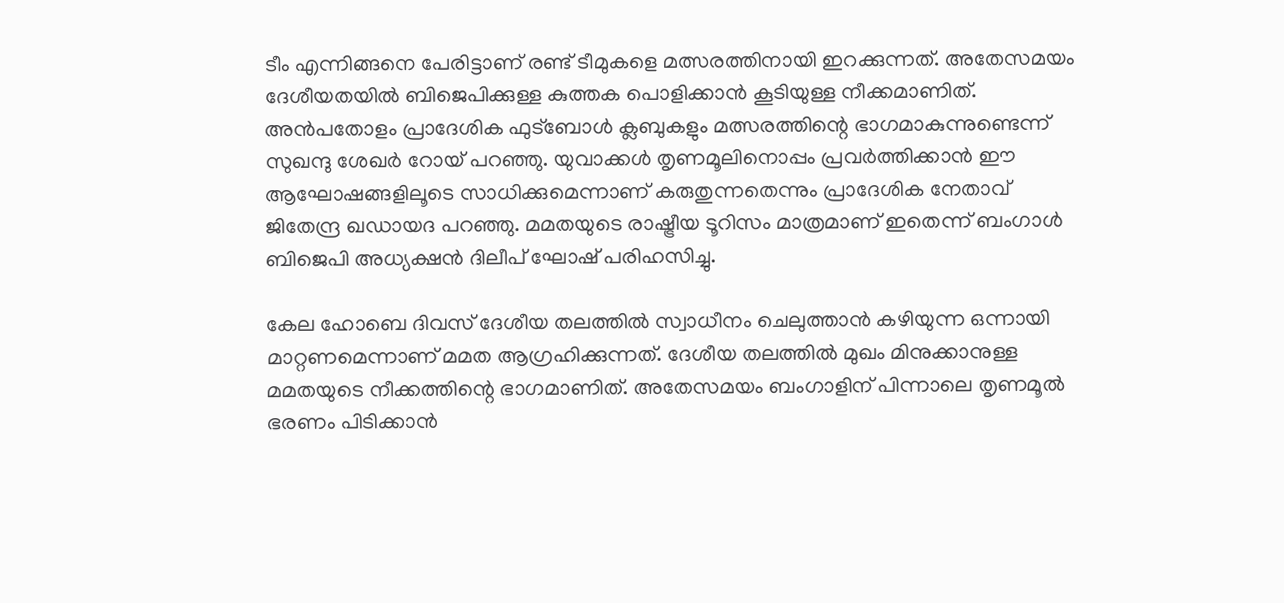ടീം എന്നിങ്ങനെ പേരിട്ടാണ് രണ്ട് ടീമുകളെ മത്സരത്തിനായി ഇറക്കുന്നത്. അതേസമയം ദേശീയതയില്‍ ബിജെപിക്കുള്ള കുത്തക പൊളിക്കാന്‍ കൂടിയുള്ള നീക്കമാണിത്. അന്‍പതോളം പ്രാദേശിക ഫുട്‌ബോള്‍ ക്ലബുകളും മത്സരത്തിന്റെ ഭാഗമാകുന്നുണ്ടെന്ന് സുഖന്ദു ശേഖര്‍ റോയ് പറഞ്ഞു. യുവാക്കള്‍ തൃണമൂലിനൊപ്പം പ്രവര്‍ത്തിക്കാന്‍ ഈ ആഘോഷങ്ങളിലൂടെ സാധിക്കുമെന്നാണ് കരുതുന്നതെന്നും പ്രാദേശിക നേതാവ് ജിതേന്ദ്ര ഖഡായദ പറഞ്ഞു. മമതയുടെ രാഷ്ട്രീയ ടൂറിസം മാത്രമാണ് ഇതെന്ന് ബംഗാള്‍ ബിജെപി അധ്യക്ഷന്‍ ദിലീപ് ഘോഷ് പരിഹസിച്ചു.

കേല ഹോബെ ദിവസ് ദേശീയ തലത്തില്‍ സ്വാധീനം ചെലുത്താന്‍ കഴിയുന്ന ഒന്നായി മാറ്റണമെന്നാണ് മമത ആഗ്രഹിക്കുന്നത്. ദേശീയ തലത്തില്‍ മുഖം മിനുക്കാനുള്ള മമതയുടെ നീക്കത്തിന്റെ ഭാഗമാണിത്. അതേസമയം ബംഗാളിന് പിന്നാലെ തൃണമൂല്‍ ഭരണം പിടിക്കാന്‍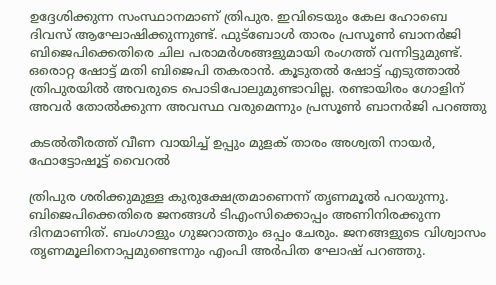ഉദ്ദേശിക്കുന്ന സംസ്ഥാനമാണ് ത്രിപുര. ഇവിടെയും കേല ഹോബെ ദിവസ് ആഘോഷിക്കുന്നുണ്ട്. ഫുട്‌ബോള്‍ താരം പ്രസൂണ്‍ ബാനര്‍ജി ബിജെപിക്കെതിരെ ചില പരാമര്‍ശങ്ങളുമായി രംഗത്ത് വന്നിട്ടുമുണ്ട്. ഒരൊറ്റ ഷോട്ട് മതി ബിജെപി തകരാന്‍. കൂടുതല്‍ ഷോട്ട് എടുത്താല്‍ ത്രിപുരയില്‍ അവരുടെ പൊടിപോലുമുണ്ടാവില്ല. രണ്ടായിരം ഗോളിന് അവര്‍ തോല്‍ക്കുന്ന അവസ്ഥ വരുമെന്നും പ്രസൂണ്‍ ബാനര്‍ജി പറഞ്ഞു

കടല്‍തീരത്ത് വീണ വായിച്ച് ഉപ്പും മുളക് താരം അശ്വതി നായര്‍, ഫോട്ടോഷൂട്ട് വൈറല്‍

ത്രിപുര ശരിക്കുമുള്ള കുരുക്ഷേത്രമാണെന്ന് തൃണമൂല്‍ പറയുന്നു. ബിജെപിക്കെതിരെ ജനങ്ങള്‍ ടിഎംസിക്കൊപ്പം അണിനിരക്കുന്ന ദിനമാണിത്. ബംഗാളും ഗുജറാത്തും ഒപ്പം ചേരും. ജനങ്ങളുടെ വിശ്വാസം തൃണമൂലിനൊപ്പമുണ്ടെന്നും എംപി അര്‍പിത ഘോഷ് പറഞ്ഞു.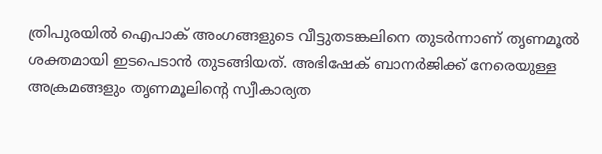ത്രിപുരയില്‍ ഐപാക് അംഗങ്ങളുടെ വീട്ടുതടങ്കലിനെ തുടര്‍ന്നാണ് തൃണമൂല്‍ ശക്തമായി ഇടപെടാന്‍ തുടങ്ങിയത്. അഭിഷേക് ബാനര്‍ജിക്ക് നേരെയുള്ള അക്രമങ്ങളും തൃണമൂലിന്റെ സ്വീകാര്യത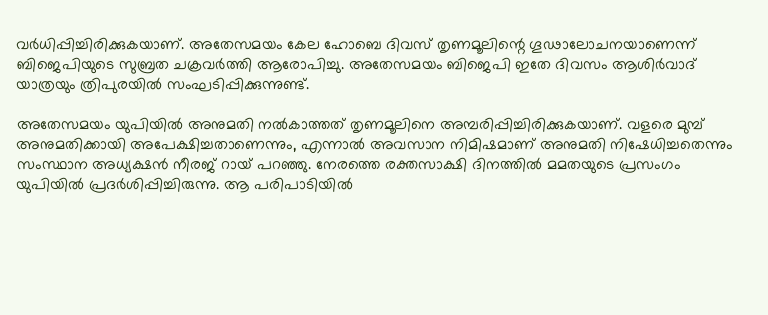വര്‍ധിപ്പിച്ചിരിക്കുകയാണ്. അതേസമയം കേല ഹോബെ ദിവസ് തൃണമൂലിന്റെ ഗൂഢാലോചനയാണെന്ന് ബിജെപിയുടെ സുബ്രത ചക്രവര്‍ത്തി ആരോപിച്ചു. അതേസമയം ബിജെപി ഇതേ ദിവസം ആശിര്‍വാദ് യാത്രയും ത്രിപുരയില്‍ സംഘടിപ്പിക്കുന്നുണ്ട്.

അതേസമയം യുപിയില്‍ അനുമതി നല്‍കാത്തത് തൃണമൂലിനെ അമ്പരിപ്പിച്ചിരിക്കുകയാണ്. വളരെ മുമ്പ് അനുമതിക്കായി അപേക്ഷിച്ചതാണെന്നും, എന്നാല്‍ അവസാന നിമിഷമാണ് അനുമതി നിഷേധിച്ചതെന്നും സംസ്ഥാന അധ്യക്ഷന്‍ നീരജ് റായ് പറഞ്ഞു. നേരത്തെ രക്തസാക്ഷി ദിനത്തില്‍ മമതയുടെ പ്രസംഗം യുപിയില്‍ പ്രദര്‍ശിപ്പിച്ചിരുന്നു. ആ പരിപാടിയില്‍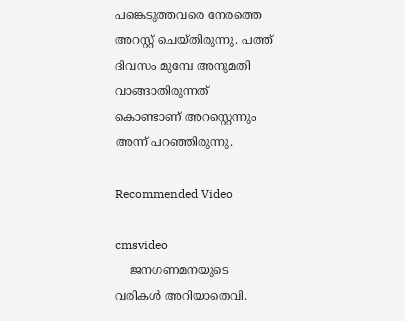പങ്കെടുത്തവരെ നേരത്തെ അറസ്റ്റ് ചെയ്തിരുന്നു. പത്ത് ദിവസം മുമ്പേ അനുമതി വാങ്ങാതിരുന്നത് കൊണ്ടാണ് അറസ്റ്റെന്നും അന്ന് പറഞ്ഞിരുന്നു.

Recommended Video

cmsvideo
    ജനഗണമനയുടെ വരികള്‍ അറിയാതെവി.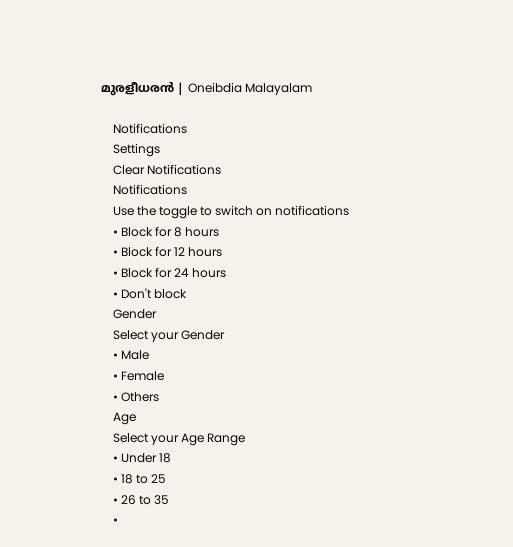മുരളീധരന്‍ | Oneibdia Malayalam

    Notifications
    Settings
    Clear Notifications
    Notifications
    Use the toggle to switch on notifications
    • Block for 8 hours
    • Block for 12 hours
    • Block for 24 hours
    • Don't block
    Gender
    Select your Gender
    • Male
    • Female
    • Others
    Age
    Select your Age Range
    • Under 18
    • 18 to 25
    • 26 to 35
    •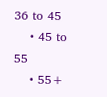36 to 45
    • 45 to 55
    • 55+